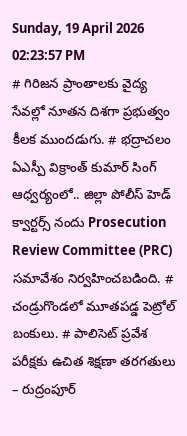Sunday, 19 April 2026 02:23:57 PM
# గిరిజన ప్రాంతాలకు వైద్య సేవల్లో నూతన దిశగా ప్రభుత్వం కీలక ముందడుగు. # భద్రాచలం ఏఎస్పీ విక్రాంత్ కుమార్ సింగ్ ఆధ్వర్యంలో.. జిల్లా పోలీస్ హెడ్ క్వార్టర్స్ నందు Prosecution Review Committee (PRC) సమావేశం నిర్వహించబడింది. # చండ్రుగొండలో మూతపడ్డ పెట్రోల్ బంకులు. # పాలిసెట్ ప్రవేశ పరీక్షకు ఉచిత శిక్షణా తరగతులు – రుద్రంపూర్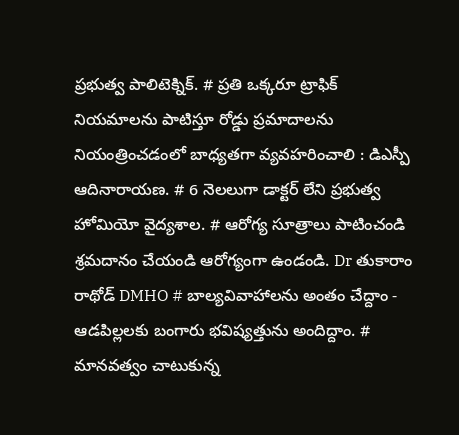ప్రభుత్వ పాలిటెక్నిక్. # ప్రతి ఒక్కరూ ట్రాఫిక్ నియమాలను పాటిస్తూ రోడ్డు ప్రమాదాలను నియంత్రించడంలో బాధ్యతగా వ్యవహరించాలి : డిఎస్పీ ఆదినారాయణ. # 6 నెలలుగా డాక్టర్ లేని ప్రభుత్వ హోమియో వైద్యశాల. # ఆరోగ్య సూత్రాలు పాటించండి శ్రమదానం చేయండి ఆరోగ్యంగా ఉండండి. Dr తుకారాం రాథోడ్ DMHO # బాల్యవివాహాలను అంతం చేద్దాం - ఆడపిల్లలకు బంగారు భవిష్యత్తును అందిద్దాం. # మానవత్వం చాటుకున్న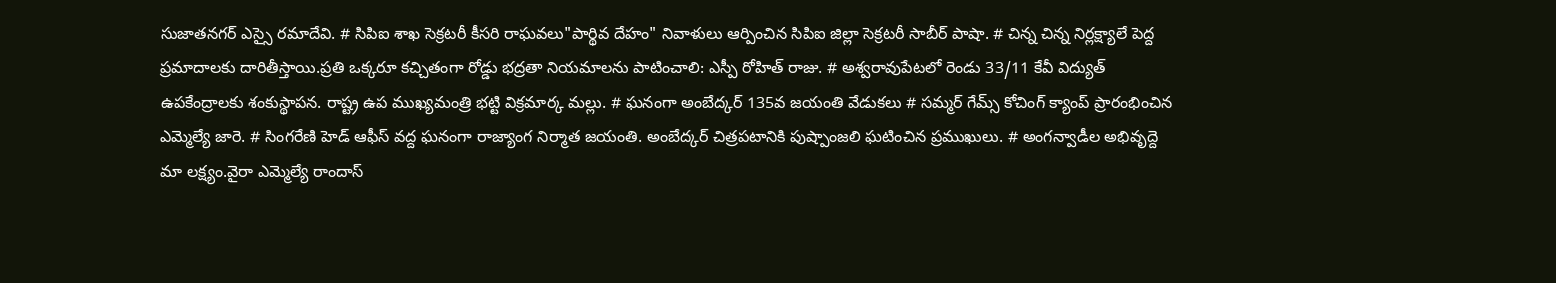సుజాతనగర్ ఎస్సై రమాదేవి. # సిపిఐ శాఖ సెక్రటరీ కీసరి రాఘవలు"పార్థివ దేహం" నివాళులు ఆర్పించిన సిపిఐ జిల్లా సెక్రటరీ సాబీర్ పాషా. # చిన్న చిన్న నిర్లక్ష్యాలే పెద్ద ప్రమాదాలకు దారితీస్తాయి.ప్రతి ఒక్కరూ కచ్చితంగా రోడ్డు భద్రతా నియమాలను పాటించాలి: ఎస్పీ రోహిత్ రాజు. # అశ్వరావుపేటలో రెండు 33/11 కేవీ విద్యుత్ ఉపకేంద్రాలకు శంకుస్థాపన. రాష్ట్ర ఉప ముఖ్యమంత్రి భట్టి విక్రమార్క మల్లు. # ఘనంగా అంబేద్కర్ 135వ జయంతి వేడుకలు # సమ్మర్ గేమ్స్ కోచింగ్ క్యాంప్ ప్రారంభించిన ఎమ్మెల్యే జారె. # సింగరేణి హెడ్ ఆఫీస్ వద్ద ఘనంగా రాజ్యాంగ నిర్మాత జయంతి. అంబేద్కర్ చిత్రపటానికి పుష్పాంజలి ఘటించిన ప్రముఖులు. # అంగన్వాడీల అభివృద్దె మా లక్ష్యం.వైరా ఎమ్మెల్యే రాందాస్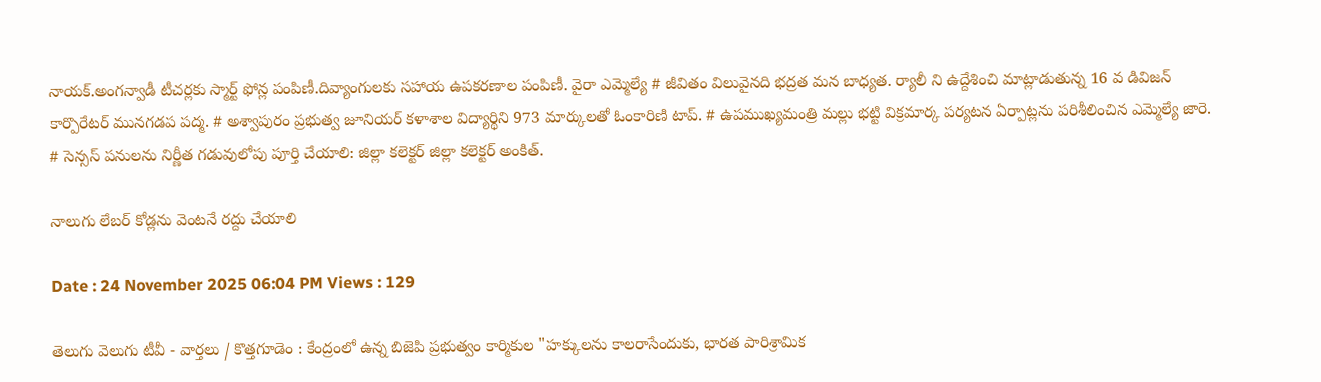నాయక్.అంగన్వాడీ టీచర్లకు స్మార్ట్ ఫోన్ల పంపిణీ.దివ్యాంగులకు సహాయ ఉపకరణాల పంపిణీ. వైరా ఎమ్మెల్యే # జీవితం విలువైనది భద్రత మన బాధ్యత. ర్యాలీ ని ఉద్దేశించి మాట్లాడుతున్న 16 వ డివిజన్ కార్పొరేటర్ మునగడప పద్మ. # అశ్వాపురం ప్రభుత్వ జూనియర్ కళాశాల విద్యార్థిని 973 మార్కులతో ఓంకారిణి టాప్. # ఉపముఖ్యమంత్రి మల్లు భట్టి విక్రమార్క పర్యటన ఏర్పాట్లను పరిశీలించిన ఎమ్మెల్యే జారె. # సెన్సస్ పనులను నిర్ణీత గడువులోపు పూర్తి చేయాలి: జిల్లా కలెక్టర్ జిల్లా కలెక్టర్ అంకిత్.

నాలుగు లేబర్ కోడ్లను వెంటనే రద్దు చేయాలి

Date : 24 November 2025 06:04 PM Views : 129

తెలుగు వెలుగు టీవీ - వార్తలు / కొత్తగూడెం : కేంద్రంలో ఉన్న బిజెపి ప్రభుత్వం కార్మికుల "హక్కులను కాలరాసేందుకు, భారత పారిశ్రామిక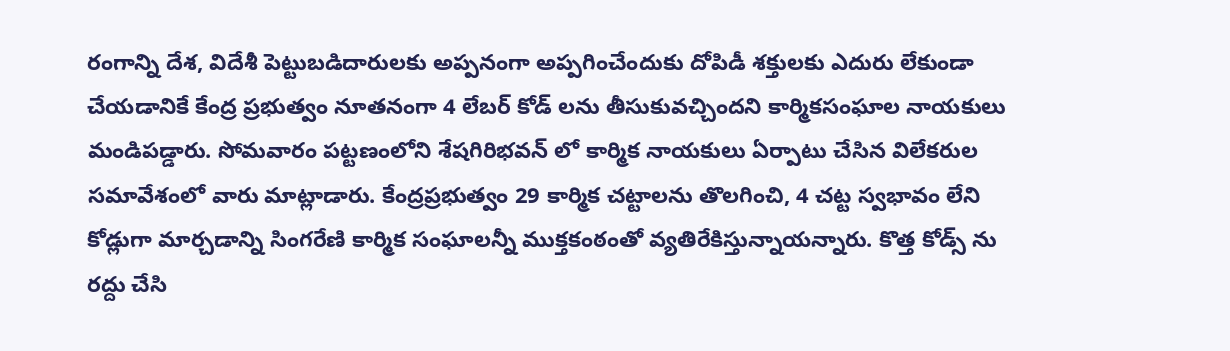రంగాన్ని దేశ, విదేశీ పెట్టుబడిదారులకు అప్పనంగా అప్పగించేందుకు దోపిడీ శక్తులకు ఎదురు లేకుండా చేయడానికే కేంద్ర ప్రభుత్వం నూతనంగా 4 లేబర్ కోడ్ లను తీసుకువచ్చిందని కార్మికసంఘాల నాయకులు మండిపడ్డారు. సోమవారం పట్టణంలోని శేషగిరిభవన్ లో కార్మిక నాయకులు ఏర్పాటు చేసిన విలేకరుల సమావేశంలో వారు మాట్లాడారు. కేంద్రప్రభుత్వం 29 కార్మిక చట్టాలను తొలగించి, 4 చట్ట స్వభావం లేని కోడ్లుగా మార్చడాన్ని సింగరేణి కార్మిక సంఘాలన్నీ ముక్తకంఠంతో వ్యతిరేకిస్తున్నాయన్నారు. కొత్త కోడ్స్ ను రద్దు చేసి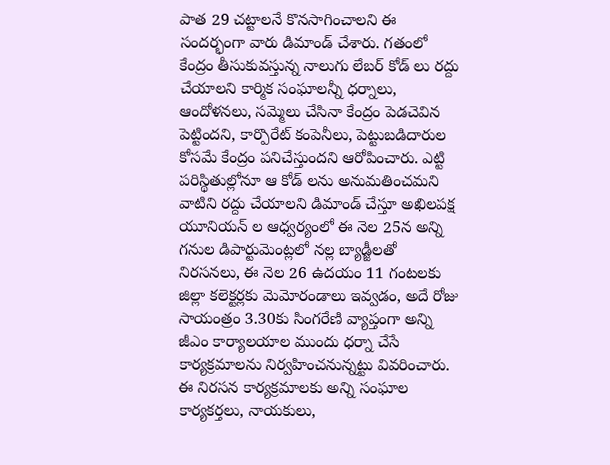పాత 29 చట్టాలనే కొనసాగించాలని ఈ సందర్భంగా వారు డిమాండ్ చేశారు. గతంలో కేంద్రం తీసుకువస్తున్న నాలుగు లేబర్ కోడ్ లు రద్దు చేయాలని కార్మిక సంఘాలన్నీ ధర్నాలు, ఆందోళనలు, సమ్మెలు చేసినా కేంద్రం పెడచెవిన పెట్టిందని, కార్పొరేట్ కంపెనీలు, పెట్టుబడిదారుల కోసమే కేంద్రం పనిచేస్తుందని ఆరోపించారు. ఎట్టి పరిస్థితుల్లోనూ ఆ కోడ్ లను అనుమతించమని వాటిని రద్దు చేయాలని డిమాండ్ చేస్తూ అఖిలపక్ష యూనియన్ ల ఆధ్వర్యంలో ఈ నెల 25న అన్ని గనుల డిపార్టుమెంట్లలో నల్ల బ్యాడ్జీలతో నిరసనలు, ఈ నెల 26 ఉదయం 11 గంటలకు జిల్లా కలెక్టర్లకు మెమోరండాలు ఇవ్వడం, అదే రోజు సాయంత్రం 3.30కు సింగరేణి వ్యాప్తంగా అన్ని జీఎం కార్యాలయాల ముందు ధర్నా చేసే కార్యక్రమాలను నిర్వహించనున్నట్టు వివరించారు. ఈ నిరసన కార్యక్రమాలకు అన్ని సంఘాల కార్యకర్తలు, నాయకులు,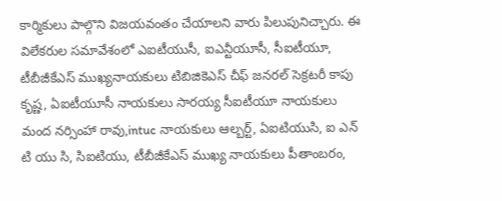కార్మికులు పాల్గొని విజయవంతం చేయాలని వారు పిలుపునిచ్చారు. ఈ విలేకరుల సమావేశంలో ఎఐటీయుసీ, ఐఎన్టీయూసీ, సీఐటీయూ, టీబీజీకేఎస్ ముఖ్యనాయకులు టిబిజికెఎస్ చీఫ్ జనరల్ సెక్రటరీ కాపు కృష్ణ, ఏఐటీయూసీ నాయకులు సారయ్య సీఐటీయూ నాయకులు మంద నర్సింహా రావు,intuc నాయకులు ఆల్బర్ట్, ఏఐటియుసి, ఐ ఎన్ టి యు సి, సిఐటియు, టీబీజీకేఎస్ ముఖ్య నాయకులు పీతాంబరం,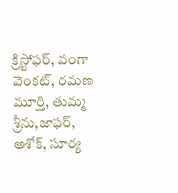క్రిస్టోఫర్, వంగా వెంకట్, రమణ మూర్తి, తుమ్మ శ్రీను,జాఫర్, అశోక్, సూర్య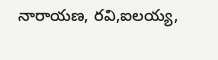నారాయణ, రవి,ఐలయ్య,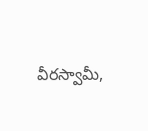వీరస్వామీ,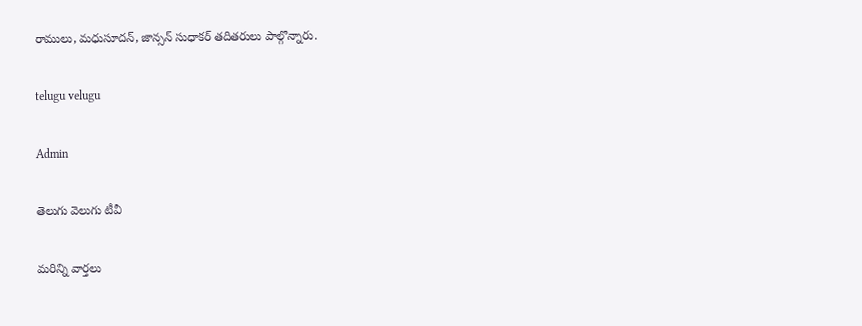రాములు, మధుసూదన్, జాన్సన్ సుధాకర్ తదితరులు పాల్గొన్నారు.

telugu velugu

Admin

తెలుగు వెలుగు టీవీ

మరిన్ని వార్తలు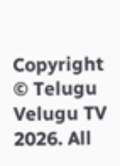Copyright © Telugu Velugu TV 2026. All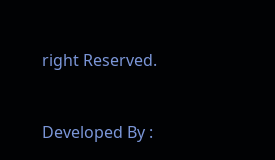right Reserved.



Developed By :